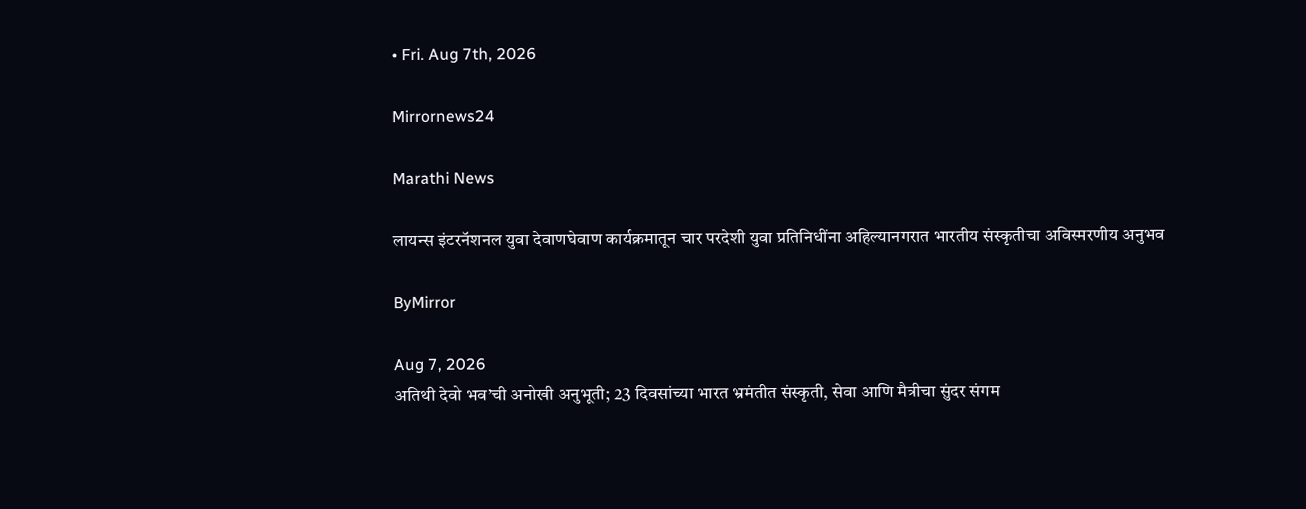• Fri. Aug 7th, 2026

Mirrornews24

Marathi News

लायन्स इंटरनॅशनल युवा देवाणघेवाण कार्यक्रमातून चार परदेशी युवा प्रतिनिधींना अहिल्यानगरात भारतीय संस्कृतीचा अविस्मरणीय अनुभव

ByMirror

Aug 7, 2026
अतिथी देवो भव’ची अनोखी अनुभूती; 23 दिवसांच्या भारत भ्रमंतीत संस्कृती, सेवा आणि मैत्रीचा सुंदर संगम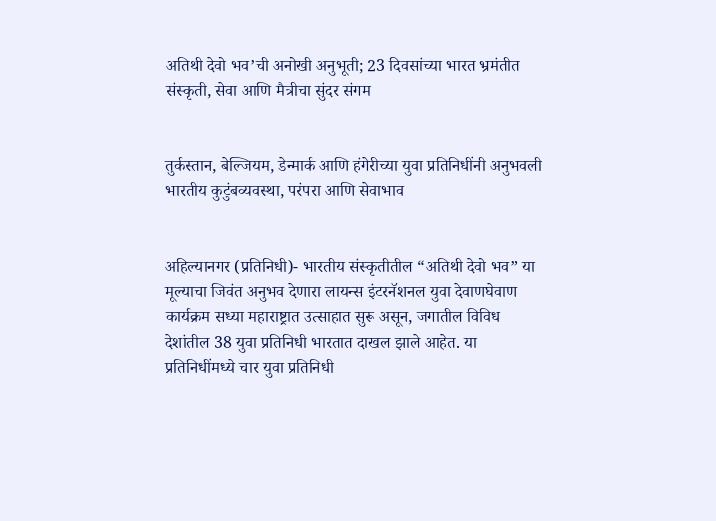अतिथी देवो भव’ची अनोखी अनुभूती; 23 दिवसांच्या भारत भ्रमंतीत संस्कृती, सेवा आणि मैत्रीचा सुंदर संगम


तुर्कस्तान, बेल्जियम, डेन्मार्क आणि हंगेरीच्या युवा प्रतिनिधींनी अनुभवली भारतीय कुटुंबव्यवस्था, परंपरा आणि सेवाभाव


अहिल्यानगर (प्रतिनिधी)- भारतीय संस्कृतीतील “अतिथी देवो भव” या मूल्याचा जिवंत अनुभव देणारा लायन्स इंटरनॅशनल युवा देवाणघेवाण कार्यक्रम सध्या महाराष्ट्रात उत्साहात सुरू असून, जगातील विविध देशांतील 38 युवा प्रतिनिधी भारतात दाखल झाले आहेत. या प्रतिनिधींमध्ये चार युवा प्रतिनिधी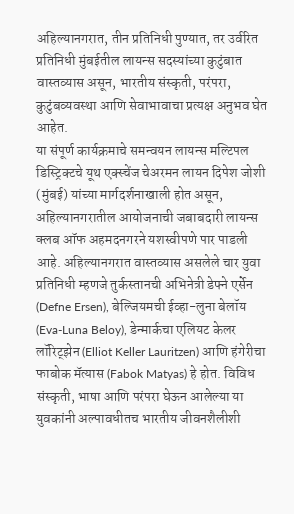अहिल्यानगरात, तीन प्रतिनिधी पुण्यात, तर उर्वरित प्रतिनिधी मुंबईतील लायन्स सदस्यांच्या कुटुंबात वास्तव्यास असून, भारतीय संस्कृती, परंपरा, कुटुंबव्यवस्था आणि सेवाभावाचा प्रत्यक्ष अनुभव घेत आहेत.
या संपूर्ण कार्यक्रमाचे समन्वयन लायन्स मल्टिपल डिस्ट्रिक्टचे यूथ एक्स्चेंज चेअरमन लायन दिपेश जोशी (मुंबई) यांच्या मार्गदर्शनाखाली होत असून, अहिल्यानगरातील आयोजनाची जबाबदारी लायन्स क्लब ऑफ अहमदनगरने यशस्वीपणे पार पाडली आहे. अहिल्यानगरात वास्तव्यास असलेले चार युवा प्रतिनिधी म्हणजे तुर्कस्तानची अभिनेत्री डेफ्ने एर्सेन (Defne Ersen), बेल्जियमची ईव्हा-लुना बेलॉय (Eva-Luna Beloy), डेन्मार्कचा एलियट केलर लॉरिट्‌झेन (Elliot Keller Lauritzen) आणि हंगेरीचा फाबोक मॅत्यास (Fabok Matyas) हे होत. विविध संस्कृती, भाषा आणि परंपरा घेऊन आलेल्या या युवकांनी अल्पावधीतच भारतीय जीवनशैलीशी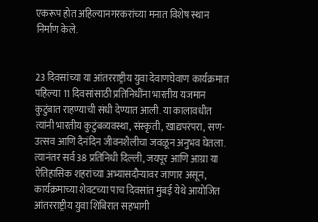एकरूप होत अहिल्यानगरकरांच्या मनात विशेष स्थान निर्माण केले.


23 दिवसांच्या या आंतरराष्ट्रीय युवा देवाणघेवाण कार्यक्रमात पहिल्या 11 दिवसांसाठी प्रतिनिधींना भारतीय यजमान कुटुंबात राहण्याची संधी देण्यात आली. या कालावधीत त्यांनी भारतीय कुटुंबव्यवस्था, संस्कृती, खाद्यपरंपरा, सण-उत्सव आणि दैनंदिन जीवनशैलीचा जवळून अनुभव घेतला. त्यानंतर सर्व 38 प्रतिनिधी दिल्ली, जयपूर आणि आग्रा या ऐतिहासिक शहरांच्या अभ्यासदौऱ्यावर जाणार असून, कार्यक्रमाच्या शेवटच्या पाच दिवसांत मुंबई येथे आयोजित आंतरराष्ट्रीय युवा शिबिरात सहभागी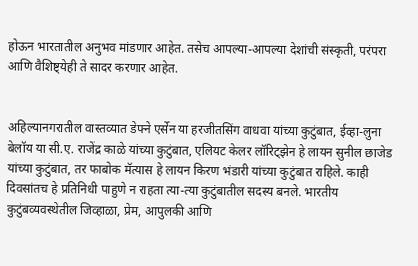होऊन भारतातील अनुभव मांडणार आहेत. तसेच आपल्या-आपल्या देशांची संस्कृती, परंपरा आणि वैशिष्ट्येही ते सादर करणार आहेत.


अहिल्यानगरातील वास्तव्यात डेफ्ने एर्सेन या हरजीतसिंग वाधवा यांच्या कुटुंबात, ईव्हा-लुना बेलॉय या सी.ए. राजेंद्र काळे यांच्या कुटुंबात, एलियट केलर लॉरिट्‌झेन हे लायन सुनील छाजेड यांच्या कुटुंबात, तर फाबोक मॅत्यास हे लायन किरण भंडारी यांच्या कुटुंबात राहिले. काही दिवसांतच हे प्रतिनिधी पाहुणे न राहता त्या-त्या कुटुंबातील सदस्य बनले. भारतीय कुटुंबव्यवस्थेतील जिव्हाळा, प्रेम, आपुलकी आणि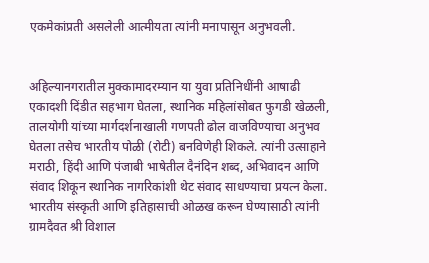एकमेकांप्रती असलेली आत्मीयता त्यांनी मनापासून अनुभवली.


अहिल्यानगरातील मुक्कामादरम्यान या युवा प्रतिनिधींनी आषाढी एकादशी दिंडीत सहभाग घेतला, स्थानिक महिलांसोबत फुगडी खेळली, तालयोगी यांच्या मार्गदर्शनाखाली गणपती ढोल वाजविण्याचा अनुभव घेतला तसेच भारतीय पोळी (रोटी) बनविणेही शिकले. त्यांनी उत्साहाने मराठी, हिंदी आणि पंजाबी भाषेतील दैनंदिन शब्द, अभिवादन आणि संवाद शिकून स्थानिक नागरिकांशी थेट संवाद साधण्याचा प्रयत्न केला. भारतीय संस्कृती आणि इतिहासाची ओळख करून घेण्यासाठी त्यांनी ग्रामदैवत श्री विशाल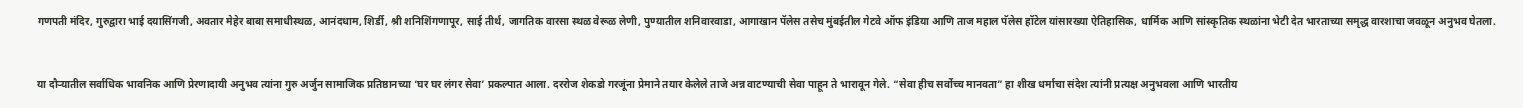गणपती मंदिर, गुरुद्वारा भाई दयासिंगजी, अवतार मेहेर बाबा समाधीस्थळ, आनंदधाम, शिर्डी, श्री शनिशिंगणापूर, साई तीर्थ, जागतिक वारसा स्थळ वेरूळ लेणी, पुण्यातील शनिवारवाडा, आगाखान पॅलेस तसेच मुंबईतील गेटवे ऑफ इंडिया आणि ताज महाल पॅलेस हॉटेल यांसारख्या ऐतिहासिक, धार्मिक आणि सांस्कृतिक स्थळांना भेटी देत भारताच्या समृद्ध वारशाचा जवळून अनुभव घेतला.


या दौऱ्यातील सर्वाधिक भावनिक आणि प्रेरणादायी अनुभव त्यांना गुरु अर्जुन सामाजिक प्रतिष्ठानच्या ‘घर घर लंगर सेवा’ प्रकल्पात आला. दररोज शेकडो गरजूंना प्रेमाने तयार केलेले ताजे अन्न वाटण्याची सेवा पाहून ते भारावून गेले. “सेवा हीच सर्वोच्च मानवता” हा शीख धर्माचा संदेश त्यांनी प्रत्यक्ष अनुभवला आणि भारतीय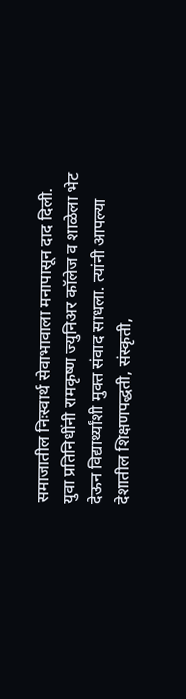समाजातील निःस्वार्थ सेवाभावाला मनापासून दाद दिली. युवा प्रतिनिधींनी रामकृष्ण ज्युनिअर कॉलेज व शाळेला भेट देऊन विद्यार्थ्यांशी मुक्त संवाद साधला. त्यांनी आपल्या देशातील शिक्षणपद्धती, संस्कृती,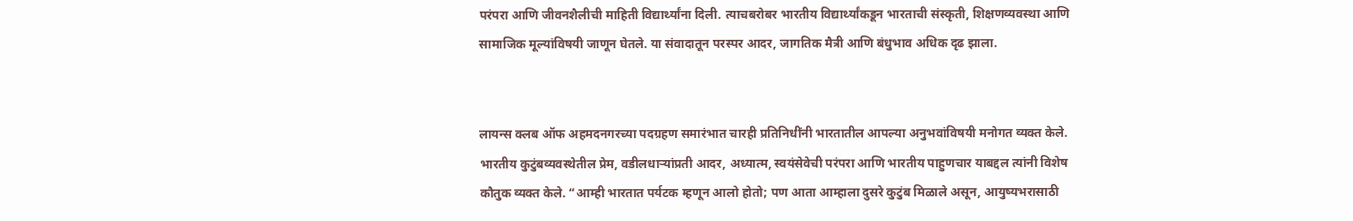परंपरा आणि जीवनशैलीची माहिती विद्यार्थ्यांना दिली. त्याचबरोबर भारतीय विद्यार्थ्यांकडून भारताची संस्कृती, शिक्षणव्यवस्था आणि सामाजिक मूल्यांविषयी जाणून घेतले. या संवादातून परस्पर आदर, जागतिक मैत्री आणि बंधुभाव अधिक दृढ झाला.


लायन्स क्लब ऑफ अहमदनगरच्या पदग्रहण समारंभात चारही प्रतिनिधींनी भारतातील आपल्या अनुभवांविषयी मनोगत व्यक्त केले. भारतीय कुटुंबव्यवस्थेतील प्रेम, वडीलधाऱ्यांप्रती आदर, अध्यात्म, स्वयंसेवेची परंपरा आणि भारतीय पाहुणचार याबद्दल त्यांनी विशेष कौतुक व्यक्त केले. “आम्ही भारतात पर्यटक म्हणून आलो होतो; पण आता आम्हाला दुसरे कुटुंब मिळाले असून, आयुष्यभरासाठी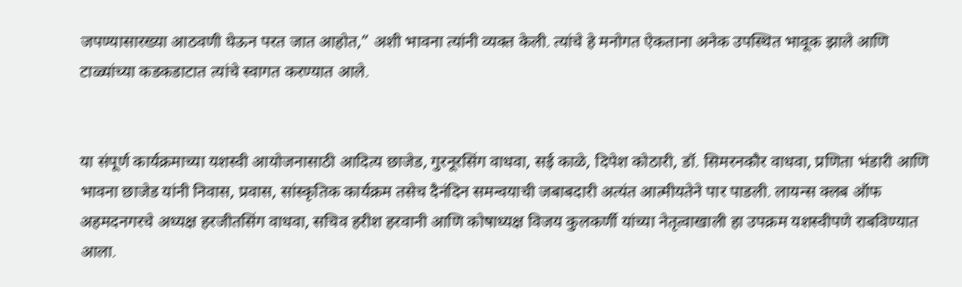जपण्यासारख्या आठवणी घेऊन परत जात आहोत,” अशी भावना त्यांनी व्यक्त केली. त्यांचे हे मनोगत ऐकताना अनेक उपस्थित भावूक झाले आणि टाळ्यांच्या कडकडाटात त्यांचे स्वागत करण्यात आले.


या संपूर्ण कार्यक्रमाच्या यशस्वी आयोजनासाठी आदित्य छाजेड, गुरनूरसिंग वाधवा, सई काळे, दिपेश कोठारी, डॉ. सिमरनकौर वाधवा, प्रणिता भंडारी आणि भावना छाजेड यांनी निवास, प्रवास, सांस्कृतिक कार्यक्रम तसेच दैनंदिन समन्वयाची जबाबदारी अत्यंत आत्मीयतेने पार पाडली. लायन्स क्लब ऑफ अहमदनगरचे अध्यक्ष हरजीतसिंग वाधवा, सचिव हरीश हरवानी आणि कोषाध्यक्ष विजय कुलकर्णी यांच्या नेतृत्वाखाली हा उपक्रम यशस्वीपणे राबविण्यात आला.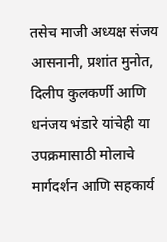तसेच माजी अध्यक्ष संजय आसनानी, प्रशांत मुनोत, दिलीप कुलकर्णी आणि धनंजय भंडारे यांचेही या उपक्रमासाठी मोलाचे मार्गदर्शन आणि सहकार्य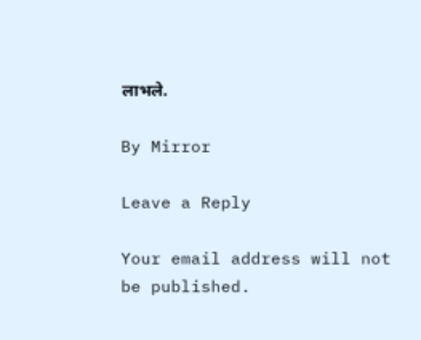लाभले.

By Mirror

Leave a Reply

Your email address will not be published.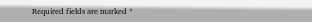Required fields are marked *